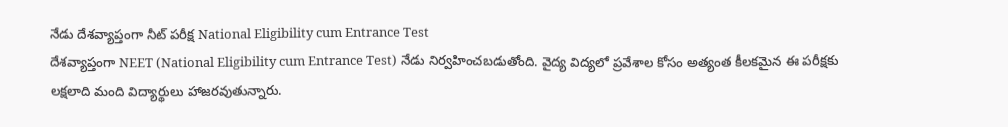నేడు దేశవ్యాప్తంగా నీట్ పరీక్ష National Eligibility cum Entrance Test
దేశవ్యాప్తంగా NEET (National Eligibility cum Entrance Test) నేడు నిర్వహించబడుతోంది. వైద్య విద్యలో ప్రవేశాల కోసం అత్యంత కీలకమైన ఈ పరీక్షకు లక్షలాది మంది విద్యార్థులు హాజరవుతున్నారు.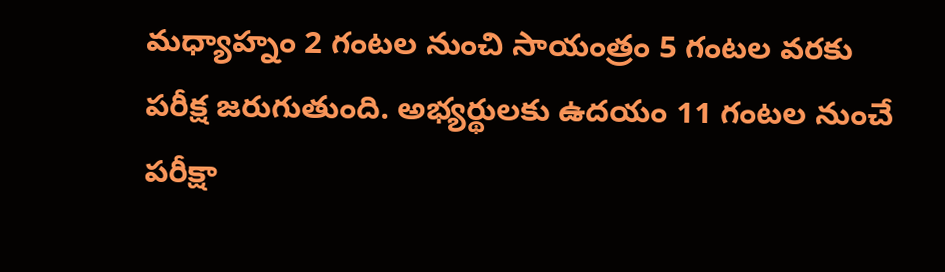మధ్యాహ్నం 2 గంటల నుంచి సాయంత్రం 5 గంటల వరకు పరీక్ష జరుగుతుంది. అభ్యర్థులకు ఉదయం 11 గంటల నుంచే పరీక్షా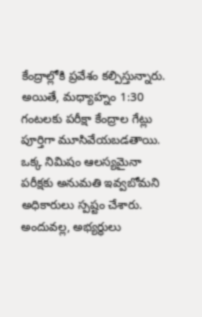కేంద్రాల్లోకి ప్రవేశం కల్పిస్తున్నారు.
అయితే, మధ్యాహ్నం 1:30 గంటలకు పరీక్షా కేంద్రాల గేట్లు పూర్తిగా మూసివేయబడతాయి. ఒక్క నిమిషం ఆలస్యమైనా పరీక్షకు అనుమతి ఇవ్వబోమని అధికారులు స్పష్టం చేశారు.
అందువల్ల, అభ్యర్థులు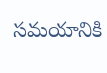సమయానికి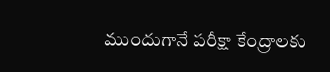ముందుగానే పరీక్షా కేంద్రాలకు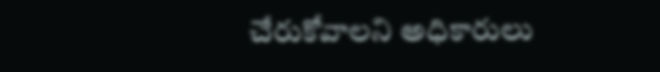చేరుకోవాలని అధికారులు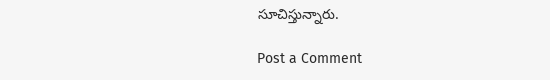సూచిస్తున్నారు.

Post a Comment